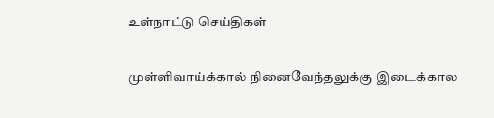உள்நாட்டு செய்திகள்

முள்ளிவாய்க்கால் நினைவேந்தலுக்கு இடைக்கால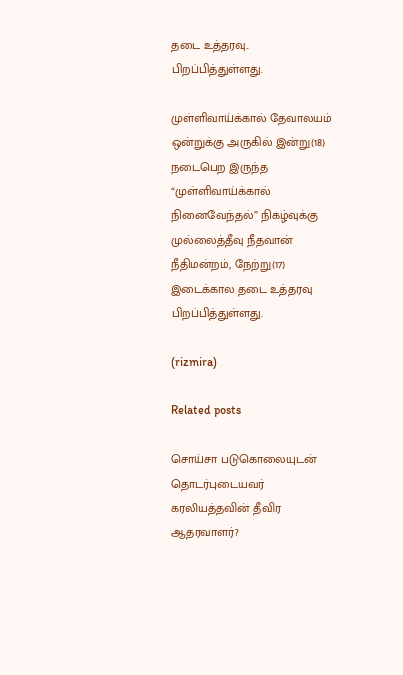தடை உத்தரவு.. பிறப்பித்துள்ளது.

முள்ளிவாய்க்கால் தேவாலயம் ஒன்றுக்கு அருகில் இன்று(18) நடைபெற இருந்த “முள்ளிவாய்க்கால் நினைவேந்தல்” நிகழ்வுக்கு முல்லைத்தீவு நீதவான் நீதிமன்றம், நேற்று(17) இடைக்கால தடை உத்தரவு பிறப்பித்துள்ளது.

(rizmira)

Related posts

சொய்சா படுகொலையுடன் தொடர்புடையவர் கரலியத்தவின் தீவிர ஆதரவாளர்?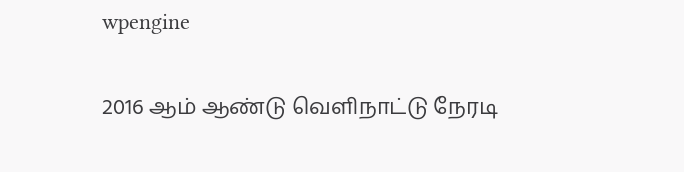wpengine

2016 ஆம் ஆண்டு வெளிநாட்டு நேரடி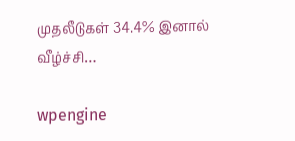முதலீடுகள் 34.4% இனால் வீழ்ச்சி…

wpengine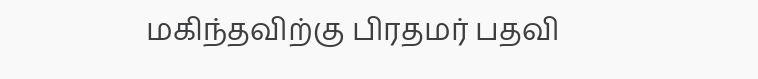மகிந்தவிற்கு பிரதமர் பதவி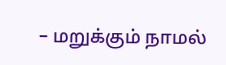– மறுக்கும் நாமல்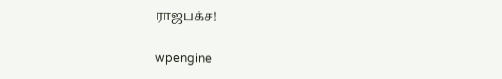ராஜபக்ச!

wpengine